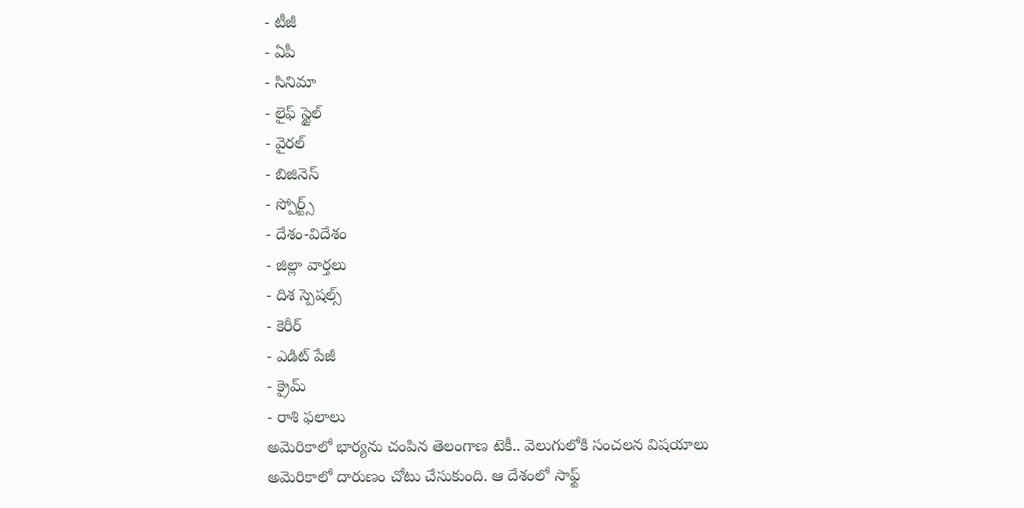- టీజీ
- ఏపీ
- సినిమా
- లైఫ్ స్టైల్
- వైరల్
- బిజినెస్
- స్పోర్ట్స్
- దేశం-విదేశం
- జిల్లా వార్తలు
- దిశ స్పెషల్స్
- కెరీర్
- ఎడిట్ పేజీ
- క్రైమ్
- రాశి ఫలాలు
అమెరికాలో భార్యను చంపిన తెలంగాణ టెకీ.. వెలుగులోకి సంచలన విషయాలు
అమెరికాలో దారుణం చోటు చేసుకుంది. ఆ దేశంలో సాఫ్ట్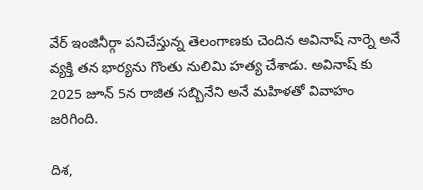వేర్ ఇంజినీర్గా పనిచేస్తున్న తెలంగాణకు చెందిన అవినాష్ నార్నె అనే వ్యక్తి తన భార్యను గొంతు నులిమి హత్య చేశాడు. అవినాష్ కు 2025 జూన్ 5న రాజిత సబ్బినేని అనే మహిళతో వివాహం జరిగింది.

దిశ,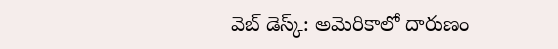వెబ్ డెస్క్: అమెరికాలో దారుణం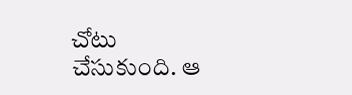చోటు చేసుకుంది. ఆ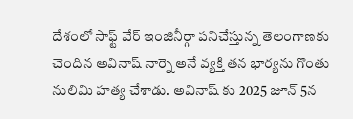దేశంలో సాఫ్ట్ వేర్ ఇంజినీర్గా పనిచేస్తున్న తెలంగాణకు చెందిన అవినాష్ నార్నె అనే వ్యక్తి తన భార్యను గొంతు నులిమి హత్య చేశాడు. అవినాష్ కు 2025 జూన్ 5న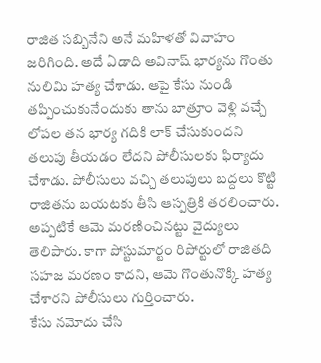రాజిత సబ్బినేని అనే మహిళతో వివాహం జరిగింది. అదే ఏడాది అవినాష్ భార్యను గొంతు నులిమి హత్య చేశాడు. ఆపై కేసు నుండి తప్పించుకునేందుకు తాను బాత్రూం వెళ్లి వచ్చే లోపల తన భార్య గదికి లాక్ చేసుకుందని తలుపు తీయడం లేదని పోలీసులకు ఫిర్యాదు చేశాడు. పోలీసులు వచ్చి తలుపులు బద్దలు కొట్టి రాజితను బయటకు తీసి ఆస్పత్రికి తరలించారు. అప్పటికే ఆమె మరణించినట్టు వైద్యులు తెలిపారు. కాగా పోస్టుమార్టం రిపోర్టులో రాజితది సహజ మరణం కాదని, ఆమె గొంతునొక్కి హత్య చేశారని పోలీసులు గుర్తించారు.
కేసు నమోదు చేసి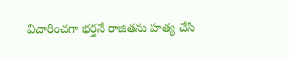విచారించగా భర్తనే రాజితను హత్య చేసి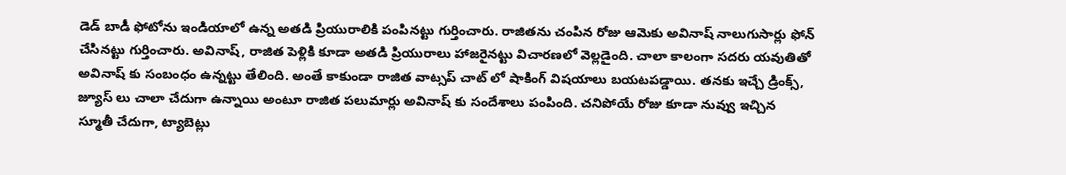డెడ్ బాడీ ఫోటోను ఇండియాలో ఉన్న అతడి ప్రియురాలికి పంపినట్టు గుర్తించారు. రాజితను చంపిన రోజు ఆమెకు అవినాష్ నాలుగుసార్లు ఫోన్ చేసినట్టు గుర్తించారు. అవినాష్, రాజిత పెళ్లికి కూడా అతడి ప్రియురాలు హాజరైనట్టు విచారణలో వెల్లడైంది. చాలా కాలంగా సదరు యవుతితో అవినాష్ కు సంబంధం ఉన్నట్టు తేలింది. అంతే కాకుండా రాజిత వాట్సప్ చాట్ లో షాకింగ్ విషయాలు బయటపడ్డాయి. తనకు ఇచ్చే డ్రింక్స్, జ్యూస్ లు చాలా చేదుగా ఉన్నాయి అంటూ రాజిత పలుమార్లు అవినాష్ కు సందేశాలు పంపింది. చనిపోయే రోజు కూడా నువ్వు ఇచ్చిన స్మూతీ చేదుగా, ట్యాబెట్లు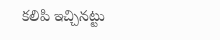కలిపి ఇచ్చినట్టు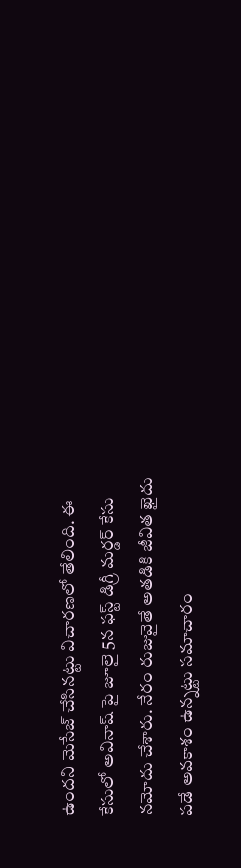ఉందని మెసేజ్ చేసినట్టు విచారణలో తేలింది. ఈ కేసులో అవినాష్ పై జూలై 5న ఫస్ట్ డిగ్రీ మర్డర్ కేసు నమోదు చేశారు. నేరం రుజువైతే అతడికి జీవిత ఖైదు పడే అవకాశం ఉన్నట్టు సమాచారం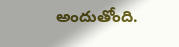అందుతోంది.